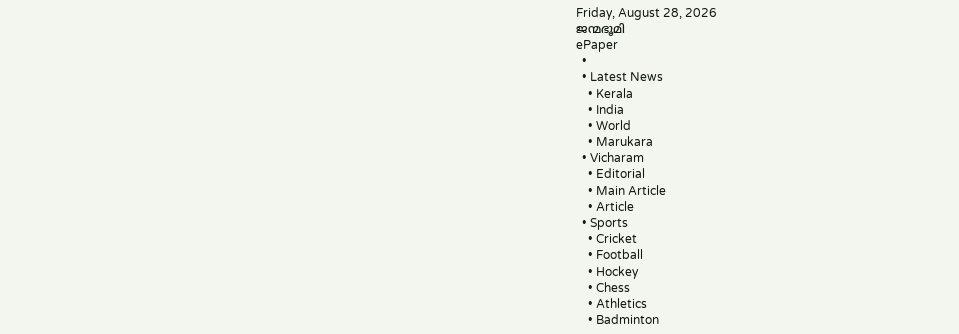Friday, August 28, 2026
ജന്മഭൂമി
ePaper
  •
  • Latest News
    • Kerala
    • India
    • World
    • Marukara
  • Vicharam
    • Editorial
    • Main Article
    • Article
  • Sports
    • Cricket
    • Football
    • Hockey
    • Chess
    • Athletics
    • Badminton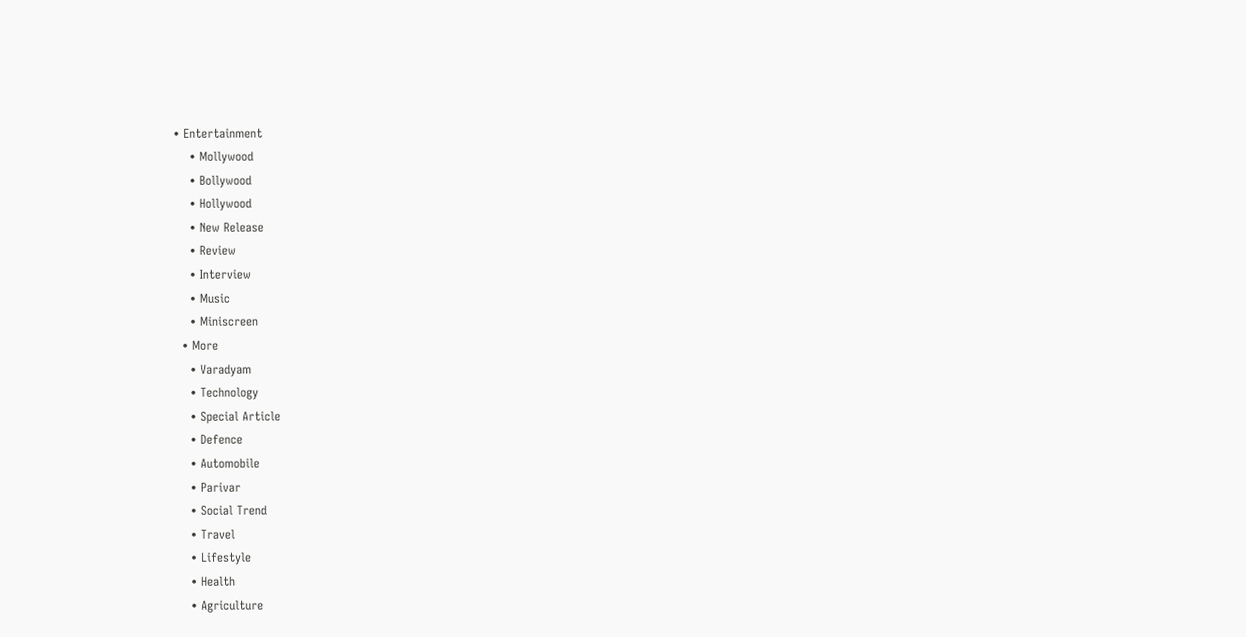• Entertainment
    • Mollywood
    • Bollywood
    • Hollywood
    • New Release
    • Review
    • Interview
    • Music
    • Miniscreen
  • More
    • Varadyam
    • Technology
    • Special Article
    • Defence
    • Automobile
    • Parivar
    • Social Trend
    • Travel
    • Lifestyle
    • Health
    • Agriculture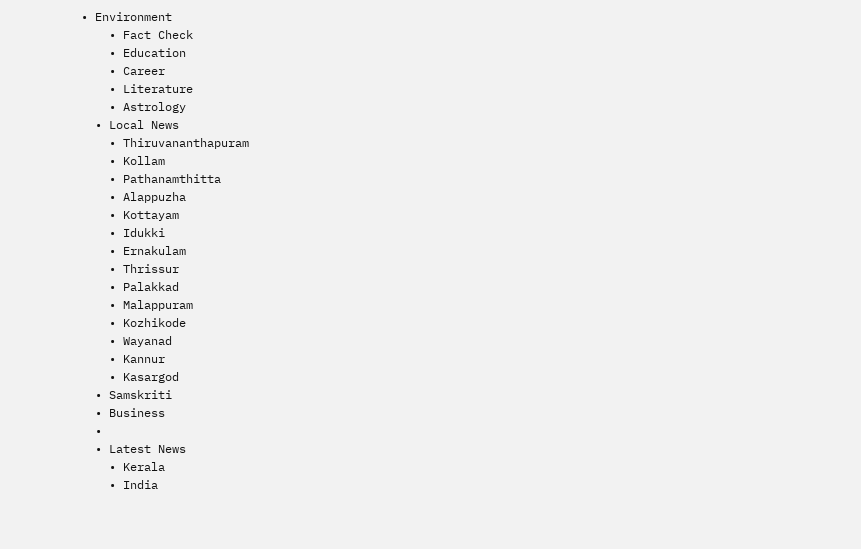• Environment
    • Fact Check
    • Education
    • Career
    • Literature
    • Astrology
  • Local News
    • Thiruvananthapuram
    • Kollam
    • Pathanamthitta
    • Alappuzha
    • Kottayam
    • Idukki
    • Ernakulam
    • Thrissur
    • Palakkad
    • Malappuram
    • Kozhikode
    • Wayanad
    • Kannur
    • Kasargod
  • Samskriti
  • Business
  •
  • Latest News
    • Kerala
    • India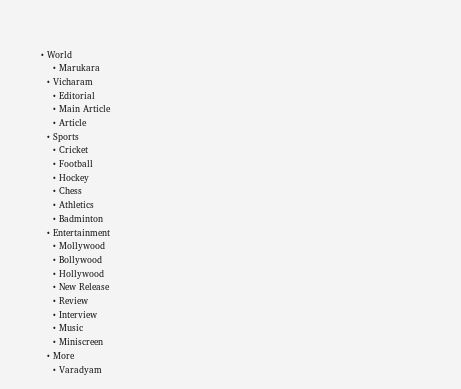• World
    • Marukara
  • Vicharam
    • Editorial
    • Main Article
    • Article
  • Sports
    • Cricket
    • Football
    • Hockey
    • Chess
    • Athletics
    • Badminton
  • Entertainment
    • Mollywood
    • Bollywood
    • Hollywood
    • New Release
    • Review
    • Interview
    • Music
    • Miniscreen
  • More
    • Varadyam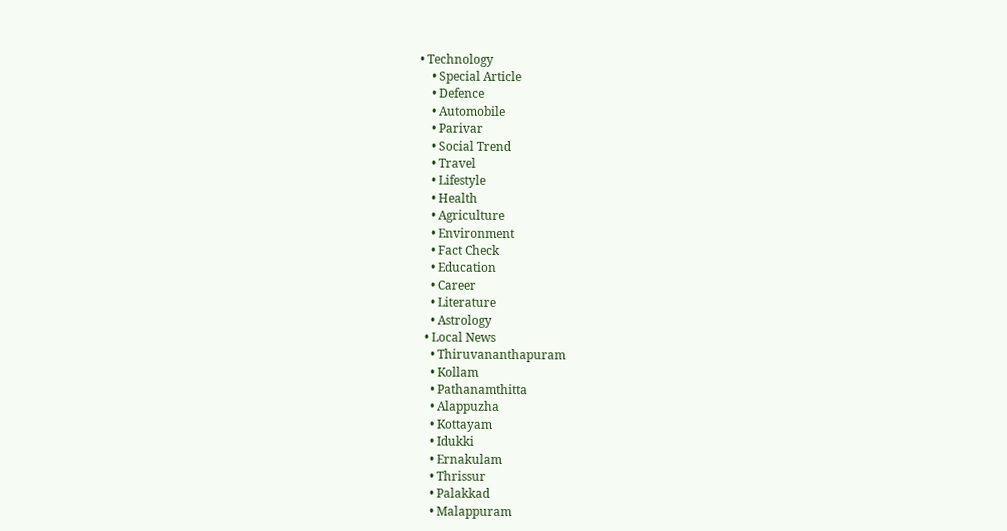• Technology
    • Special Article
    • Defence
    • Automobile
    • Parivar
    • Social Trend
    • Travel
    • Lifestyle
    • Health
    • Agriculture
    • Environment
    • Fact Check
    • Education
    • Career
    • Literature
    • Astrology
  • Local News
    • Thiruvananthapuram
    • Kollam
    • Pathanamthitta
    • Alappuzha
    • Kottayam
    • Idukki
    • Ernakulam
    • Thrissur
    • Palakkad
    • Malappuram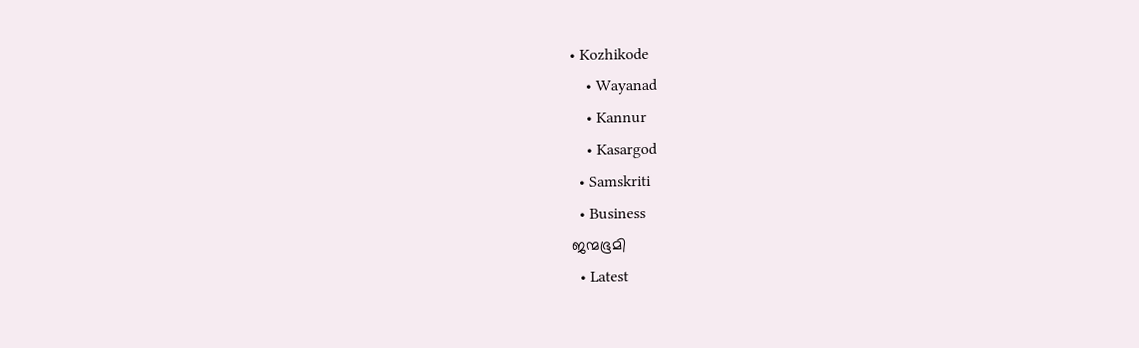• Kozhikode
    • Wayanad
    • Kannur
    • Kasargod
  • Samskriti
  • Business
ജന്മഭൂമി
  • Latest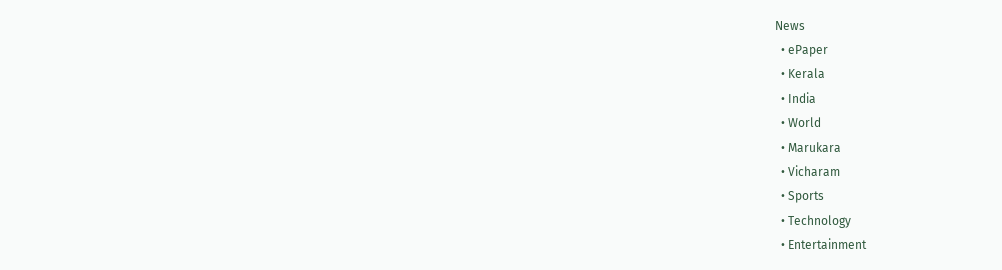News
  • ePaper
  • Kerala
  • India
  • World
  • Marukara
  • Vicharam
  • Sports
  • Technology
  • Entertainment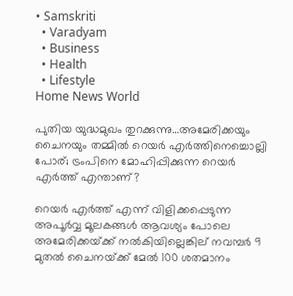• Samskriti
  • Varadyam
  • Business
  • Health
  • Lifestyle
Home News World

പുതിയ യുദ്ധമുഖം തുറക്കുന്നു…അമേരിക്കയും ചൈനയും തമ്മില്‍ റെയര്‍ എര്‍ത്തിനെച്ചൊല്ലി പോര്; ട്രംപിനെ മോഹിപ്പിക്കുന്ന റെയര്‍ എര്‍ത്ത് എന്താണ്?

റെയര്‍ എര്‍ത്ത് എന്ന് വിളിക്കപ്പെടുന്ന അപൂര്‍വ്വ മൂലകങ്ങള്‍ ആവശ്യം പോലെ അമേരിക്കയ്‌ക്ക് നല്‍കിയില്ലെങ്കില‍് നവമ്പര്‍ 9 മുതല്‍ ചൈനയ്‌ക്ക് മേല്‍ 100 ശതമാനം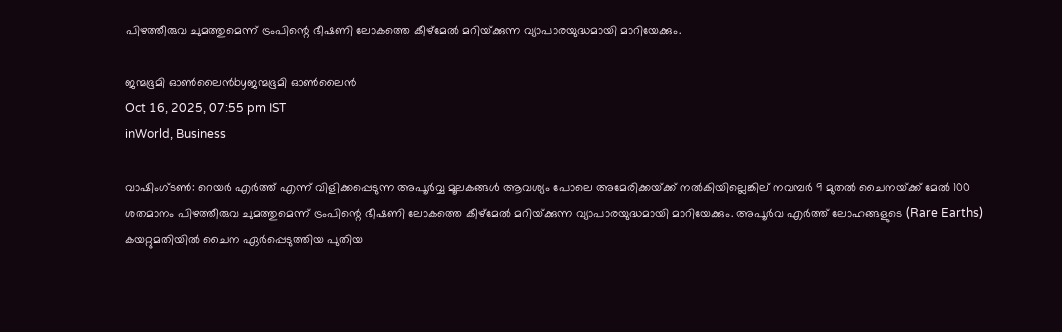പിഴത്തീരുവ ചുമത്തുമെന്ന് ട്രംപിന്റെ ഭീഷണി ലോകത്തെ കീഴ്മേല്‍ മറിയ്‌ക്കുന്ന വ്യാപാരയുദ്ധമായി മാറിയേക്കും.

ജന്മഭൂമി ഓണ്‍ലൈന്‍byജന്മഭൂമി ഓണ്‍ലൈന്‍
Oct 16, 2025, 07:55 pm IST
inWorld, Business

വാഷിംഗ്ടണ്‍: റെയര്‍ എര്‍ത്ത് എന്ന് വിളിക്കപ്പെടുന്ന അപൂര്‍വ്വ മൂലകങ്ങള്‍ ആവശ്യം പോലെ അമേരിക്കയ്‌ക്ക് നല്‍കിയില്ലെങ്കില‍് നവമ്പര്‍ 9 മുതല്‍ ചൈനയ്‌ക്ക് മേല്‍ 100 ശതമാനം പിഴത്തീരുവ ചുമത്തുമെന്ന് ട്രംപിന്റെ ഭീഷണി ലോകത്തെ കീഴ്മേല്‍ മറിയ്‌ക്കുന്ന വ്യാപാരയുദ്ധമായി മാറിയേക്കും. അപൂർവ എർത്ത് ലോഹങ്ങളുടെ (Rare Earths) കയറ്റുമതിയിൽ ചൈന ഏർപ്പെടുത്തിയ പുതിയ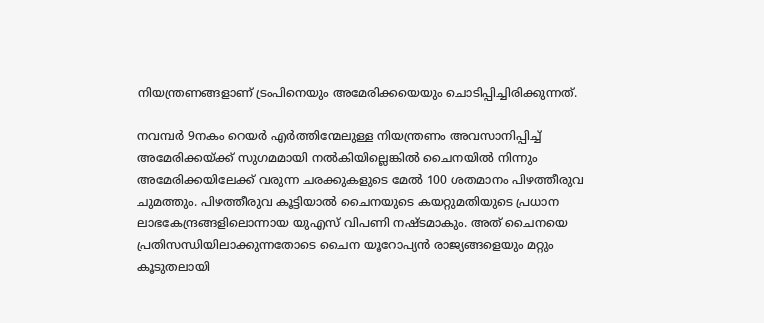നിയന്ത്രണങ്ങളാണ് ട്രംപിനെയും അമേരിക്കയെയും ചൊടിപ്പിച്ചിരിക്കുന്നത്.

നവമ്പര്‍ 9നകം റെയര്‍ എര്‍ത്തിന്മേലുള്ള നിയന്ത്രണം അവസാനിപ്പിച്ച് അമേരിക്കയ്‌ക്ക് സുഗമമായി നല്‍കിയില്ലെങ്കില്‍ ചൈനയില്‍ നിന്നും അമേരിക്കയിലേക്ക് വരുന്ന ചരക്കുകളുടെ മേല്‍ 100 ശതമാനം പിഴത്തീരുവ ചുമത്തും. പിഴത്തീരുവ കൂട്ടിയാല്‍ ചൈനയുടെ കയറ്റുമതിയുടെ പ്രധാന ലാഭകേന്ദ്രങ്ങളിലൊന്നായ യുഎസ് വിപണി നഷ്ടമാകും. അത് ചൈനയെ പ്രതിസന്ധിയിലാക്കുന്നതോടെ ചൈന യൂറോപ്യന്‍ രാജ്യങ്ങളെയും മറ്റും കൂടുതലായി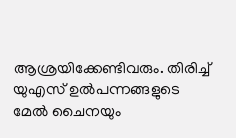ആശ്രയിക്കേണ്ടിവരും. തിരിച്ച് യുഎസ് ഉല്‍പന്നങ്ങളുടെ മേല്‍ ചൈനയും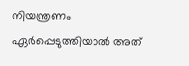നിയന്ത്രണം ഏര്‍പ്പെടുത്തിയാല്‍ അത്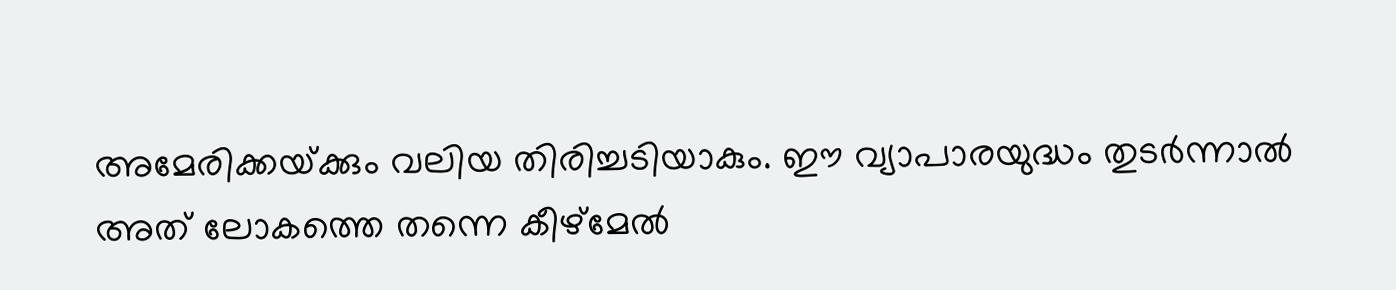അമേരിക്കയ്‌ക്കും വലിയ തിരിച്ചടിയാകും. ഈ വ്യാപാരയുദ്ധം തുടര്‍ന്നാല്‍ അത് ലോകത്തെ തന്നെ കീഴ്മേല്‍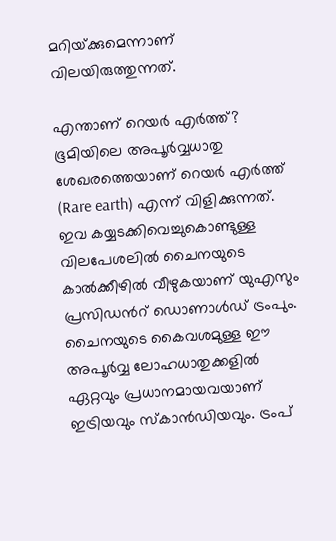മറിയ്‌ക്കുമെന്നാണ് വിലയിരുത്തുന്നത്.

എന്താണ് റെയര്‍ എര്‍ത്ത്?
ഭൂമിയിലെ അപൂര്‍വ്വധാതു ശേഖരത്തെയാണ് റെയര്‍ എര്‍ത്ത് (Rare earth) എന്ന് വിളിക്കുന്നത്. ഇവ കയ്യടക്കിവെച്ചുകൊണ്ടുള്ള വിലപേശലില്‍ ചൈനയുടെ കാല്‍ക്കീഴില്‍ വീഴുകയാണ് യുഎസും പ്രസിഡന്‍റ് ഡൊണാള്‍ഡ് ട്രംപും. ചൈനയുടെ കൈവശമുള്ള ഈ അപൂര്‍വ്വ ലോഹധാതുക്കളില്‍ ഏറ്റവും പ്രധാനമായവയാണ് ഇട്രിയവും സ്കാന്‍ഡിയവും. ട്രംപ്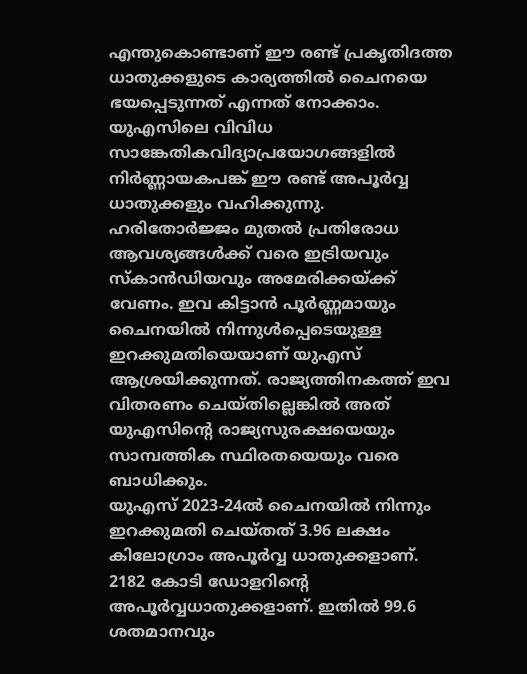എന്തുകൊണ്ടാണ് ഈ രണ്ട് പ്രകൃതിദത്ത ധാതുക്കളുടെ കാര്യത്തില്‍ ചൈനയെ ഭയപ്പെടുന്നത് എന്നത് നോക്കാം. യുഎസിലെ വിവിധ സാങ്കേതികവിദ്യാപ്രയോഗങ്ങളില്‍ നിര്‍ണ്ണായകപങ്ക് ഈ രണ്ട് അപൂര്‍വ്വ ധാതുക്കളും വഹിക്കുന്നു. ഹരിതോര്‍ജ്ജം മുതല്‍ പ്രതിരോധ ആവശ്യങ്ങള്‍ക്ക് വരെ ഇട്രിയവും സ്കാന്‍ഡിയവും അമേരിക്കയ്‌ക്ക് വേണം. ഇവ കിട്ടാന്‍ പൂര്‍ണ്ണമായും ചൈനയില്‍ നിന്നുള്‍പ്പെടെയുള്ള ഇറക്കുമതിയെയാണ് യുഎസ് ആശ്രയിക്കുന്നത്. രാജ്യത്തിനകത്ത് ഇവ വിതരണം ചെയ്തില്ലെങ്കില്‍ അത് യുഎസിന്റെ രാജ്യസുരക്ഷയെയും സാമ്പത്തിക സ്ഥിരതയെയും വരെ ബാധിക്കും.
യുഎസ് 2023-24ല്‍ ചൈനയില്‍ നിന്നും ഇറക്കുമതി ചെയ്തത് 3.96 ലക്ഷം കിലോഗ്രാം അപൂര്‍വ്വ ധാതുക്കളാണ്. 2182 കോടി ഡോളറിന്റെ അപൂര്‍വ്വധാതുക്കളാണ്. ഇതില്‍ 99.6 ശതമാനവും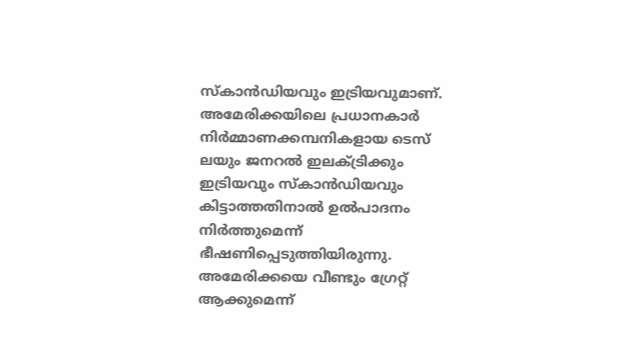സ്കാന്‍ഡിയവും ഇട്രിയവുമാണ്. അമേരിക്കയിലെ പ്രധാനകാര്‍ നിര്‍മ്മാണക്കമ്പനികളായ ടെസ് ലയും ജനറല്‍ ഇലക്ട്രിക്കും ഇട്രിയവും സ്കാന്‍ഡിയവും കിട്ടാത്തതിനാല്‍ ഉല്‍പാദനം നിര്‍ത്തുമെന്ന് ഭീഷണിപ്പെടുത്തിയിരുന്നു. അമേരിക്കയെ വീണ്ടും ഗ്രേറ്റ് ആക്കുമെന്ന്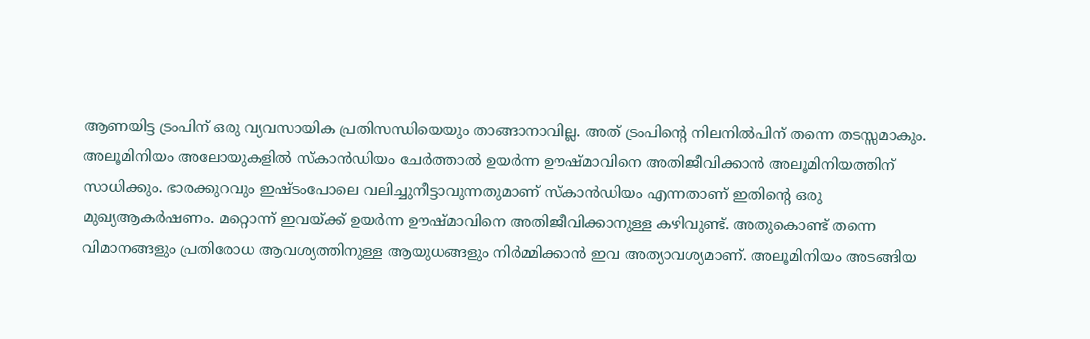ആണയിട്ട ട്രംപിന് ഒരു വ്യവസായിക പ്രതിസന്ധിയെയും താങ്ങാനാവില്ല. അത് ട്രംപിന്റെ നിലനില്‍പിന് തന്നെ തടസ്സമാകും.
അലൂമിനിയം അലോയുകളില്‍ സ്കാന്‍ഡിയം ചേര്‍ത്താല്‍ ഉയര്‍ന്ന ഊഷ്മാവിനെ അതിജീവിക്കാന്‍ അലൂമിനിയത്തിന് സാധിക്കും. ഭാരക്കുറവും ഇഷ്ടംപോലെ വലിച്ചുനീട്ടാവുന്നതുമാണ് സ്കാന്‍ഡിയം എന്നതാണ് ഇതിന്റെ ഒരു മുഖ്യആകര്‍ഷണം. മറ്റൊന്ന് ഇവയ്‌ക്ക് ഉയര്‍ന്ന ഊഷ്മാവിനെ അതിജീവിക്കാനുള്ള കഴിവുണ്ട്. അതുകൊണ്ട് തന്നെ വിമാനങ്ങളും പ്രതിരോധ ആവശ്യത്തിനുള്ള ആയുധങ്ങളും നിര്‍മ്മിക്കാന്‍ ഇവ അത്യാവശ്യമാണ്. അലൂമിനിയം അടങ്ങിയ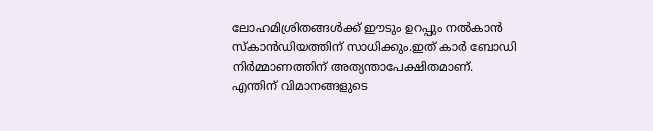ലോഹമിശ്രിതങ്ങള്‍ക്ക് ഈടും ഉറപ്പും നല്‍കാന്‍ സ്കാന്‍ഡിയത്തിന് സാധിക്കും.ഇത് കാര്‍ ബോഡി നിര്‍മ്മാണത്തിന് അത്യന്താപേക്ഷിതമാണ്. എന്തിന് വിമാനങ്ങളുടെ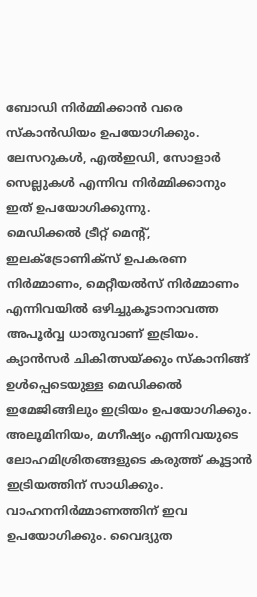ബോഡി നിര്‍മ്മിക്കാന്‍ വരെ സ്കാന്‍ഡിയം ഉപയോഗിക്കും. ലേസറുകള്‍, എല്‍ഇഡി, സോളാര്‍ സെല്ലുകള്‍ എന്നിവ നിര്‍മ്മിക്കാനും ഇത് ഉപയോഗിക്കുന്നു.
മെഡിക്കല്‍ ട്രീറ്റ് മെന്‍റ്, ഇലക്ട്രോണിക്സ് ഉപകരണ നിര്‍മ്മാണം, മെറ്റീയല്‍സ് നിര്‍മ്മാണം എന്നിവയില്‍ ഒഴിച്ചുകൂടാനാവത്ത അപൂര്‍വ്വ ധാതുവാണ് ഇട്രിയം. ക്യാന്‍സര്‍ ചികിത്സയ്‌ക്കും സ്കാനി‍ങ്ങ് ഉള്‍പ്പെടെയുള്ള മെഡിക്കല്‍ ഇമേജിങ്ങിലും ഇട്രിയം ഉപയോഗിക്കും. അലൂമിനിയം, മഗ്നീഷ്യം എന്നിവയുടെ ലോഹമിശ്രിതങ്ങളുടെ കരുത്ത് കൂട്ടാന്‍ ഇട്രിയത്തിന് സാധിക്കും. വാഹനനിര്‍മ്മാണത്തിന് ഇവ ഉപയോഗിക്കും. വൈദ്യുത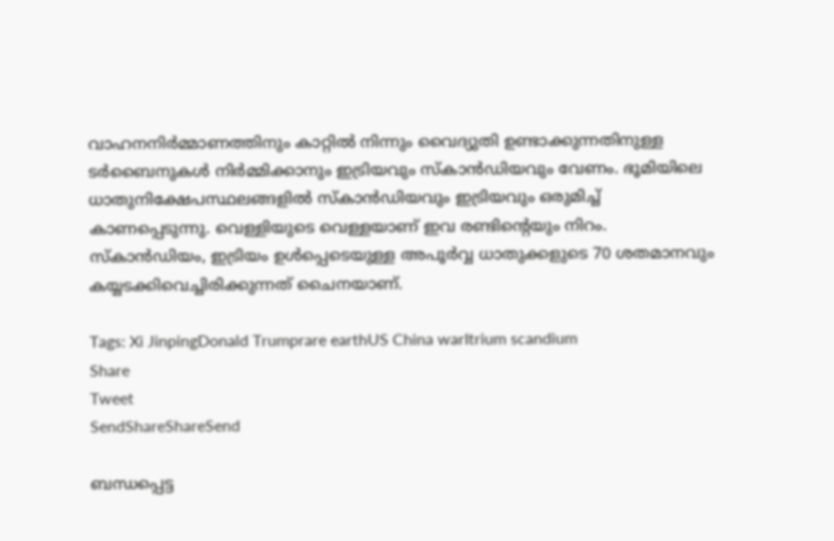വാഹനനിര്‍മ്മാണത്തിനും കാറ്റില്‍ നിന്നും വൈദ്യുതി ഉണ്ടാക്കുന്നതിനുള്ള ടര്‍ബൈനുകള്‍ നിര്‍മ്മിക്കാനും ഇട്രിയവും സ്കാന്‍ഡിയവും വേണം. ഭൂമിയിലെ ധാതുനിക്ഷേപസ്ഥലങ്ങളില്‍ സ്കാന്‍ഡിയവും ഇട്രിയവും ഒരുമിച്ച് കാണപ്പെടുന്നു. വെള്ളിയുടെ വെള്ളയാണ് ഇവ രണ്ടിന്റെയും നിറം.
സ്കാന്‍ഡിയം, ഇട്രിയം ഉള്‍പ്പെടെയുള്ള അപൂര്‍വ്വ ധാതുക്കളുടെ 70 ശതമാനവും കയ്യടക്കിവെച്ചിരിക്കുന്നത് ചൈനയാണ്.

Tags: Xi JinpingDonald Trumprare earthUS China warItrium scandium
Share
Tweet
SendShareShareSend

ബന്ധപ്പെട്ട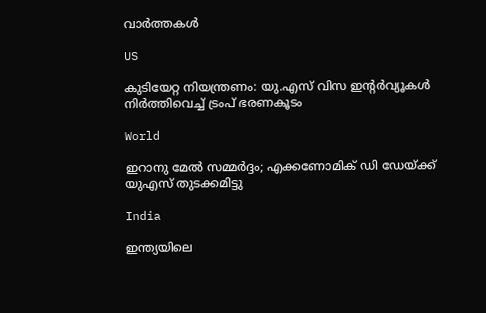വാര്‍ത്തകള്‍

US

കുടിയേറ്റ നിയന്ത്രണം: യു.എസ് വിസ ഇൻ്റർവ്യൂകൾ നിർത്തിവെച്ച് ട്രംപ് ഭരണകൂടം

World

ഇറാനു മേല്‍ സമ്മര്‍ദ്ദം; എക്കണോമിക് ഡി ഡേയ്‌ക്ക് യുഎസ് തുടക്കമിട്ടു

India

ഇന്ത്യയിലെ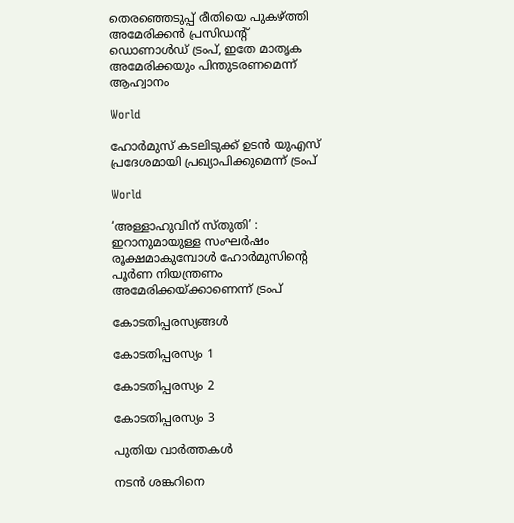തെരഞ്ഞെടുപ്പ് രീതിയെ പുകഴ്‌ത്തി അമേരിക്കൻ പ്രസിഡന്റ് ഡൊണാൾഡ് ട്രംപ്, ഇതേ മാതൃക അമേരിക്കയും പിന്തുടരണമെന്ന് ആഹ്വാനം

World

ഹോർമുസ് കടലിടുക്ക് ഉടൻ യുഎസ് പ്രദേശമായി പ്രഖ്യാപിക്കുമെന്ന് ട്രംപ്

World

‘അള്ളാഹുവിന് സ്തുതി’ : ഇറാനുമായുള്ള സംഘർഷം രൂക്ഷമാകുമ്പോൾ ഹോർമുസിന്റെ പൂർണ നിയന്ത്രണം അമേരിക്കയ്‌ക്കാണെന്ന് ട്രംപ്

കോടതിപ്പരസ്യങ്ങള്‍

കോടതിപ്പരസ്യം 1

കോടതിപ്പരസ്യം 2

കോടതിപ്പരസ്യം 3

പുതിയ വാര്‍ത്തകള്‍

നടന്‍ ശങ്കറിനെ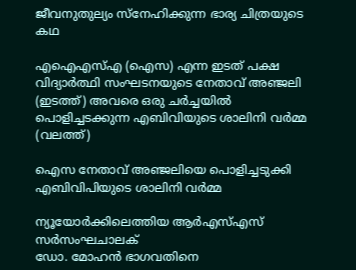ജീവനുതുല്യം സ്നേഹിക്കുന്ന ഭാര്യ ചിത്രയുടെ കഥ

എഐഎസ്എ (ഐസ) എന്ന ഇടത് പക്ഷ വിദ്യാര്‍ത്ഥി സംഘടനയുടെ നേതാവ് അഞ്ജലി (ഇടത്ത്) അവരെ ഒരു ചര്‍ച്ചയില്‍ പൊളിച്ചടക്കുന്ന എബിവിയുടെ ശാലിനി വര്‍മ്മ (വലത്ത്)

ഐസ നേതാവ് അഞ്ജലിയെ പൊളിച്ചടുക്കി എബിവിപിയുടെ ശാലിനി വർമ്മ

ന്യൂയോര്‍ക്കിലെത്തിയ ആര്‍എസ്എസ് സര്‍സംഘചാലക്
ഡോ. മോഹന്‍ ഭാഗവതിനെ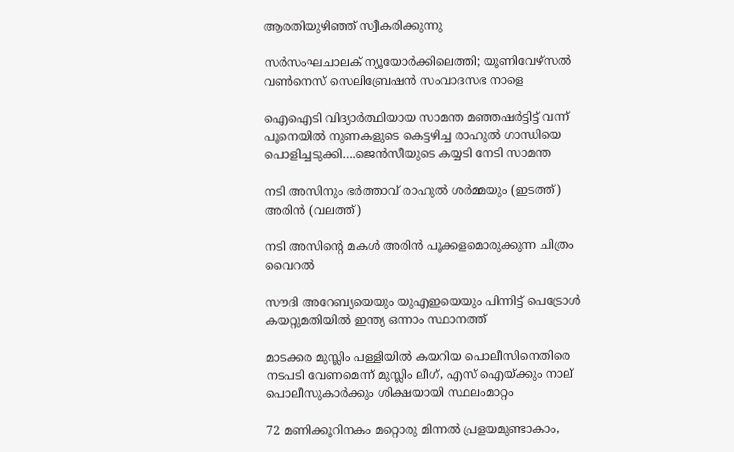ആരതിയുഴിഞ്ഞ് സ്വീകരിക്കുന്നു

സര്‍സംഘചാലക് ന്യൂയോര്‍ക്കിലെത്തി; യൂണിവേഴ്സല്‍ വണ്‍നെസ് സെലിബ്രേഷന്‍ സംവാദസഭ നാളെ

ഐഐടി വിദ്യാര്‍ത്ഥിയായ സാമന്ത മഞ്ഞഷര്‍ട്ടിട്ട് വന്ന് പൂനെയില്‍ നുണകളുടെ കെട്ടഴിച്ച രാഹുല്‍ ഗാന്ധിയെ പൊളിച്ചടുക്കി….ജെന്‍സീയുടെ കയ്യടി നേടി സാമന്ത

നടി അസിനും ഭര്‍ത്താവ് രാഹുല്‍ ശര്‍മ്മയും (ഇടത്ത്) അരിന്‍ (വലത്ത്)

നടി അസിന്റെ മകള്‍ അരിന്‍ പൂക്കളമൊരുക്കുന്ന ചിത്രം വൈറല്‍

സൗദി അറേബ്യയെയും യുഎഇയെയും പിന്നിട്ട് പെട്രോള്‍ കയറ്റുമതിയില്‍ ഇന്ത്യ ഒന്നാം സ്ഥാനത്ത്

മാടക്കര മുസ്ലിം പള്ളിയിൽ കയറിയ പൊലീസിനെതിരെ നടപടി വേണമെന്ന് മുസ്ലിം ലീഗ്, എസ് ഐയ്‌ക്കും നാല് പൊലീസുകാര്‍ക്കും ശിക്ഷയായി സ്ഥലംമാറ്റം

72 മണിക്കൂറിനകം മറ്റൊരു മിന്നൽ പ്രളയമുണ്ടാകാം,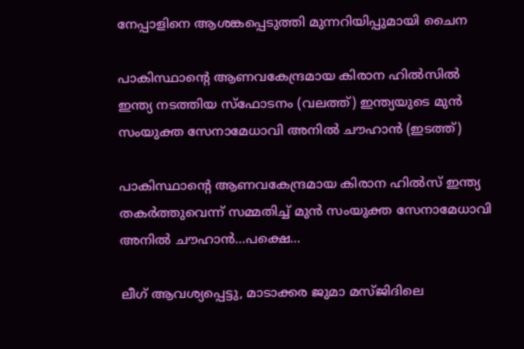നേപ്പാളിനെ ആശങ്കപ്പെടുത്തി മുന്നറിയിപ്പുമായി ചൈന

പാകിസ്ഥാന്‍റെ ആണവകേന്ദ്രമായ കിരാന ഹില്‍സില്‍ ഇന്ത്യ നടത്തിയ സ്ഫോടനം (വലത്ത്) ഇന്ത്യയുടെ മുന്‍ സംയുക്ത സേനാമേധാവി അനില്‍ ചൗഹാന്‍ (ഇടത്ത്)

പാകിസ്ഥാന്റെ ആണവകേന്ദ്രമായ കിരാന ഹില്‍സ് ഇന്ത്യ തകര്‍ത്തുവെന്ന് സമ്മതിച്ച് മുന്‍ സംയുക്ത സേനാമേധാവി അനില്‍ ചൗഹാന്‍…പക്ഷെ…

ലീഗ് ആവശ്യപ്പെട്ടു, മാടാക്കര ജുമാ മസ്ജിദിലെ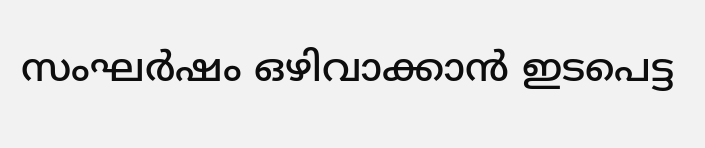സംഘര്‍ഷം ഒഴിവാക്കാന്‍ ഇടപെട്ട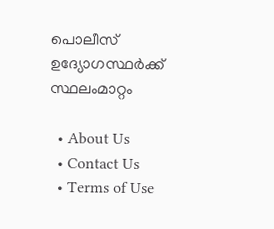പൊലീസ് ഉദ്യോഗസ്ഥര്‍ക്ക് സ്ഥലംമാറ്റം

  • About Us
  • Contact Us
  • Terms of Use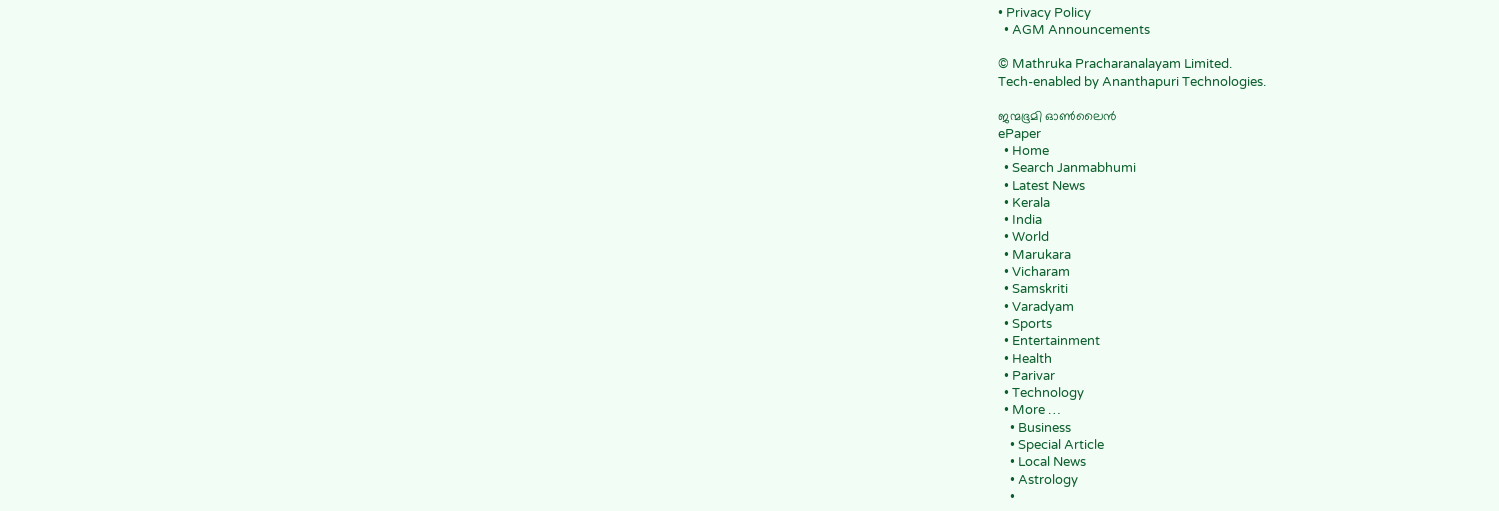• Privacy Policy
  • AGM Announcements

© Mathruka Pracharanalayam Limited.
Tech-enabled by Ananthapuri Technologies.

ജന്മഭൂമി ഓണ്‍ലൈന്‍
ePaper
  • Home
  • Search Janmabhumi
  • Latest News
  • Kerala
  • India
  • World
  • Marukara
  • Vicharam
  • Samskriti
  • Varadyam
  • Sports
  • Entertainment
  • Health
  • Parivar
  • Technology
  • More …
    • Business
    • Special Article
    • Local News
    • Astrology
    •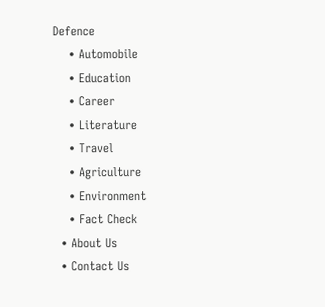Defence
    • Automobile
    • Education
    • Career
    • Literature
    • Travel
    • Agriculture
    • Environment
    • Fact Check
  • About Us
  • Contact Us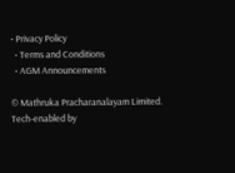• Privacy Policy
  • Terms and Conditions
  • AGM Announcements

© Mathruka Pracharanalayam Limited.
Tech-enabled by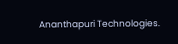Ananthapuri Technologies.